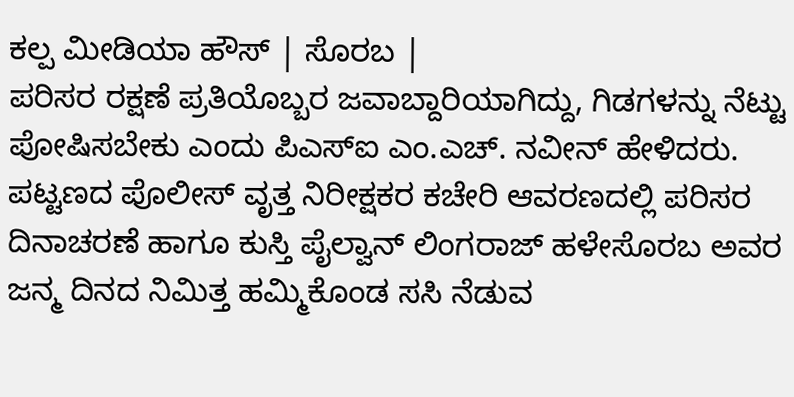ಕಲ್ಪ ಮೀಡಿಯಾ ಹೌಸ್ | ಸೊರಬ |
ಪರಿಸರ ರಕ್ಷಣೆ ಪ್ರತಿಯೊಬ್ಬರ ಜವಾಬ್ದಾರಿಯಾಗಿದ್ದು, ಗಿಡಗಳನ್ನು ನೆಟ್ಟು ಪೋಷಿಸಬೇಕು ಎಂದು ಪಿಎಸ್ಐ ಎಂ.ಎಚ್. ನವೀನ್ ಹೇಳಿದರು.
ಪಟ್ಟಣದ ಪೊಲೀಸ್ ವೃತ್ತ ನಿರೀಕ್ಷಕರ ಕಚೇರಿ ಆವರಣದಲ್ಲಿ ಪರಿಸರ ದಿನಾಚರಣೆ ಹಾಗೂ ಕುಸ್ತಿ ಪೈಲ್ವಾನ್ ಲಿಂಗರಾಜ್ ಹಳೇಸೊರಬ ಅವರ ಜನ್ಮ ದಿನದ ನಿಮಿತ್ತ ಹಮ್ಮಿಕೊಂಡ ಸಸಿ ನೆಡುವ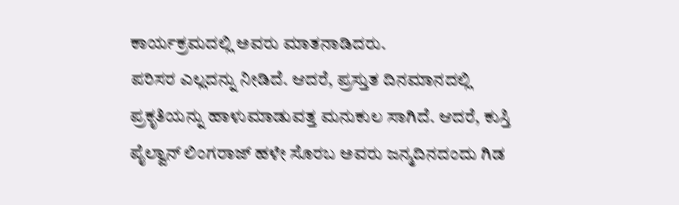ಕಾರ್ಯಕ್ರಮದಲ್ಲಿ ಅವರು ಮಾತನಾಡಿದರು.
ಪರಿಸರ ಎಲ್ಲದನ್ನು ನೀಡಿದೆ. ಆದರೆ, ಪ್ರಸ್ತುತ ದಿನಮಾನದಲ್ಲಿ ಪ್ರಕೃತಿಯನ್ನು ಹಾಳುಮಾಡುವತ್ತ ಮನುಕುಲ ಸಾಗಿದೆ. ಆದರೆ, ಕುಸ್ತಿ ಪೈಲ್ವಾನ್ ಲಿಂಗರಾಜ್ ಹಳೇ ಸೊರಬ ಅವರು ಜನ್ಮದಿನದಂದು ಗಿಡ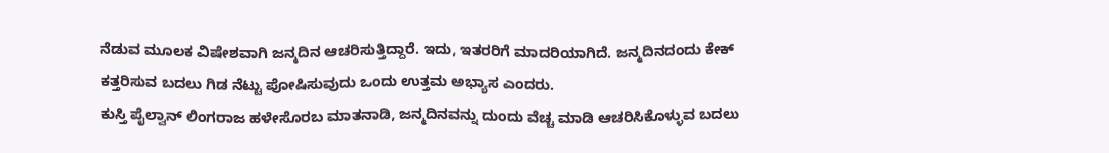ನೆಡುವ ಮೂಲಕ ವಿಷೇಶವಾಗಿ ಜನ್ಮದಿನ ಆಚರಿಸುತ್ತಿದ್ದಾರೆ. ಇದು, ಇತರರಿಗೆ ಮಾದರಿಯಾಗಿದೆ. ಜನ್ಮದಿನದಂದು ಕೇಕ್ ಕತ್ತರಿಸುವ ಬದಲು ಗಿಡ ನೆಟ್ಟು ಪೋಷಿಸುವುದು ಒಂದು ಉತ್ತಮ ಅಭ್ಯಾಸ ಎಂದರು.
ಕುಸ್ತಿ ಪೈಲ್ವಾನ್ ಲಿಂಗರಾಜ ಹಳೇಸೊರಬ ಮಾತನಾಡಿ, ಜನ್ಮದಿನವನ್ನು ದುಂದು ವೆಚ್ಚ ಮಾಡಿ ಆಚರಿಸಿಕೊಳ್ಳುವ ಬದಲು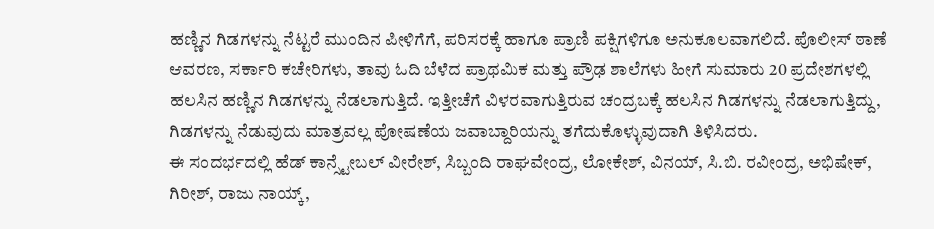ಹಣ್ಣಿನ ಗಿಡಗಳನ್ನು ನೆಟ್ಟರೆ ಮುಂದಿನ ಪೀಳಿಗೆಗೆ, ಪರಿಸರಕ್ಕೆ ಹಾಗೂ ಪ್ರಾಣಿ ಪಕ್ಷಿಗಳಿಗೂ ಅನುಕೂಲವಾಗಲಿದೆ. ಪೊಲೀಸ್ ಠಾಣೆ ಆವರಣ, ಸರ್ಕಾರಿ ಕಚೇರಿಗಳು, ತಾವು ಓದಿ ಬೆಳೆದ ಪ್ರಾಥಮಿಕ ಮತ್ತು ಪ್ರೌಢ ಶಾಲೆಗಳು ಹೀಗೆ ಸುಮಾರು 20 ಪ್ರದೇಶಗಳಲ್ಲಿ ಹಲಸಿನ ಹಣ್ಣಿನ ಗಿಡಗಳನ್ನು ನೆಡಲಾಗುತ್ತಿದೆ. ಇತ್ತೀಚೆಗೆ ವಿಳರವಾಗುತ್ತಿರುವ ಚಂದ್ರಬಕ್ಕೆ ಹಲಸಿನ ಗಿಡಗಳನ್ನು ನೆಡಲಾಗುತ್ತಿದ್ದು, ಗಿಡಗಳನ್ನು ನೆಡುವುದು ಮಾತ್ರವಲ್ಲ ಪೋಷಣೆಯ ಜವಾಬ್ದಾರಿಯನ್ನು ತಗೆದುಕೊಳ್ಳುವುದಾಗಿ ತಿಳಿಸಿದರು.
ಈ ಸಂದರ್ಭದಲ್ಲಿ ಹೆಡ್ ಕಾನ್ಸ್ಟೇಬಲ್ ವೀರೇಶ್, ಸಿಬ್ಬಂದಿ ರಾಘವೇಂದ್ರ, ಲೋಕೇಶ್, ವಿನಯ್, ಸಿ.ಬಿ. ರವೀಂದ್ರ, ಅಭಿಷೇಕ್, ಗಿರೀಶ್, ರಾಜು ನಾಯ್ಕ್,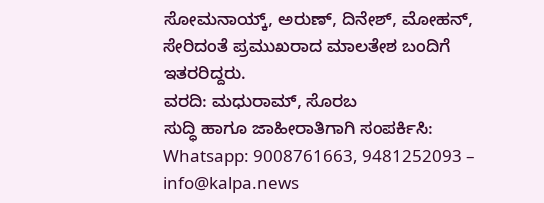ಸೋಮನಾಯ್ಕ್, ಅರುಣ್, ದಿನೇಶ್, ಮೋಹನ್, ಸೇರಿದಂತೆ ಪ್ರಮುಖರಾದ ಮಾಲತೇಶ ಬಂದಿಗೆ ಇತರರಿದ್ದರು.
ವರದಿ: ಮಧುರಾಮ್, ಸೊರಬ
ಸುದ್ಧಿ ಹಾಗೂ ಜಾಹೀರಾತಿಗಾಗಿ ಸಂಪರ್ಕಿಸಿ: Whatsapp: 9008761663, 9481252093 – info@kalpa.news